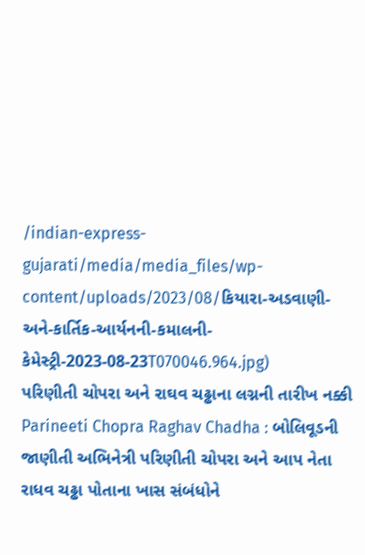/indian-express-gujarati/media/media_files/wp-content/uploads/2023/08/કિયારા-અડવાણી-અને-કાર્તિક-આર્યનની-કમાલની-કેમેસ્ટ્રી-2023-08-23T070046.964.jpg)
પરિણીતી ચોપરા અને રાઘવ ચઢ્ઢાના લગ્નની તારીખ નક્કી
Parineeti Chopra Raghav Chadha : બોલિવૂડની જાણીતી અભિનેત્રી પરિણીતી ચોપરા અને આપ નેતા રાધવ ચઢ્ઢા પોતાના ખાસ સંબંધોને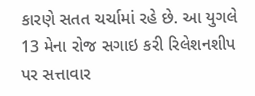કારણે સતત ચર્ચામાં રહે છે. આ યુગલે 13 મેના રોજ સગાઇ કરી રિલેશનશીપ પર સત્તાવાર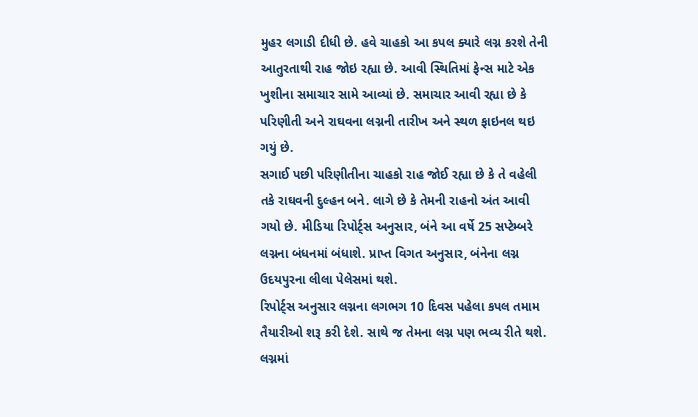મુહર લગાડી દીધી છે. હવે ચાહકો આ કપલ ક્યારે લગ્ન કરશે તેની આતુરતાથી રાહ જોઇ રહ્યા છે. આવી સ્થિતિમાં ફેન્સ માટે એક ખુશીના સમાચાર સામે આવ્યાં છે. સમાચાર આવી રહ્યા છે કે પરિણીતી અને રાઘવના લગ્નની તારીખ અને સ્થળ ફાઇનલ થઇ ગયું છે.
સગાઈ પછી પરિણીતીના ચાહકો રાહ જોઈ રહ્યા છે કે તે વહેલી તકે રાઘવની દુલ્હન બને. લાગે છે કે તેમની રાહનો અંત આવી ગયો છે. મીડિયા રિપોર્ટ્સ અનુસાર, બંને આ વર્ષે 25 સપ્ટેમ્બરે લગ્નના બંધનમાં બંધાશે. પ્રાપ્ત વિગત અનુસાર, બંનેના લગ્ન ઉદયપુરના લીલા પેલેસમાં થશે.
રિપોર્ટ્સ અનુસાર લગ્નના લગભગ 10 દિવસ પહેલા કપલ તમામ તૈયારીઓ શરૂ કરી દેશે. સાથે જ તેમના લગ્ન પણ ભવ્ય રીતે થશે. લગ્નમાં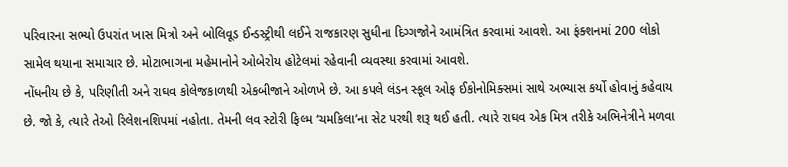પરિવારના સભ્યો ઉપરાંત ખાસ મિત્રો અને બોલિવૂડ ઈન્ડસ્ટ્રીથી લઈને રાજકારણ સુધીના દિગ્ગજોને આમંત્રિત કરવામાં આવશે. આ ફંક્શનમાં 200 લોકો સામેલ થયાના સમાચાર છે. મોટાભાગના મહેમાનોને ઓબેરોય હોટેલમાં રહેવાની વ્યવસ્થા કરવામાં આવશે.
નોંધનીય છે કે, પરિણીતી અને રાઘવ કોલેજકાળથી એકબીજાને ઓળખે છે. આ કપલે લંડન સ્કૂલ ઓફ ઈકોનોમિક્સમાં સાથે અભ્યાસ કર્યો હોવાનું કહેવાય છે. જો કે, ત્યારે તેઓ રિલેશનશિપમાં નહોતા. તેમની લવ સ્ટોરી ફિલ્મ ‘ચમકિલા’ના સેટ પરથી શરૂ થઈ હતી. ત્યારે રાઘવ એક મિત્ર તરીકે અભિનેત્રીને મળવા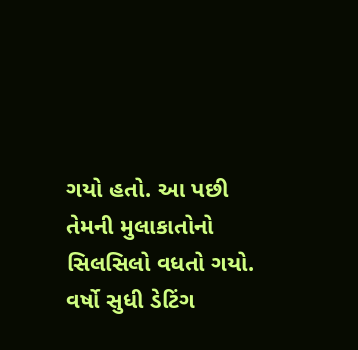ગયો હતો. આ પછી તેમની મુલાકાતોનો સિલસિલો વધતો ગયો. વર્ષો સુધી ડેટિંગ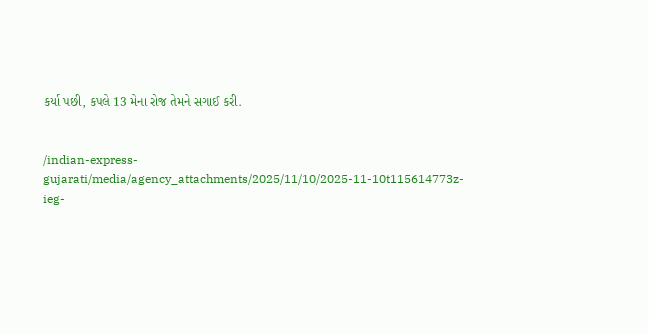કર્યા પછી, કપલે 13 મેના રોજ તેમને સગાઈ કરી.


/indian-express-gujarati/media/agency_attachments/2025/11/10/2025-11-10t115614773z-ieg-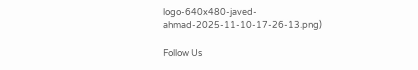logo-640x480-javed-ahmad-2025-11-10-17-26-13.png)

Follow Us